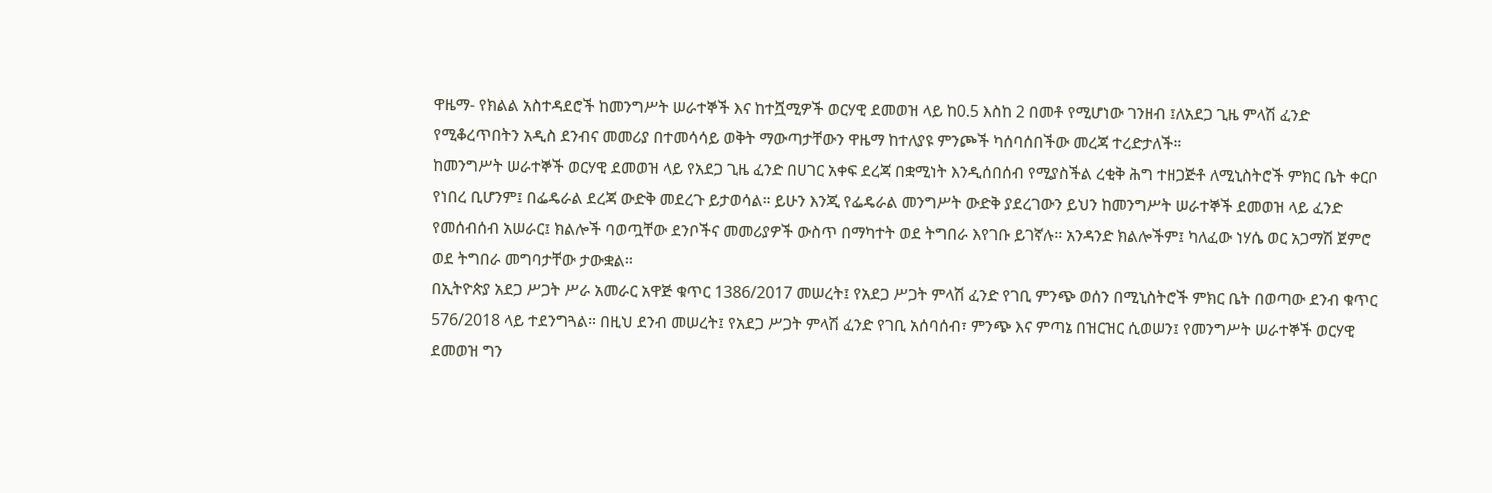ዋዜማ- የክልል አስተዳደሮች ከመንግሥት ሠራተኞች እና ከተሿሚዎች ወርሃዊ ደመወዝ ላይ ከ0.5 እስከ 2 በመቶ የሚሆነው ገንዘብ ፤ለአደጋ ጊዜ ምላሽ ፈንድ የሚቆረጥበትን አዲስ ደንብና መመሪያ በተመሳሳይ ወቅት ማውጣታቸውን ዋዜማ ከተለያዩ ምንጮች ካሰባሰበችው መረጃ ተረድታለች።
ከመንግሥት ሠራተኞች ወርሃዊ ደመወዝ ላይ የአደጋ ጊዜ ፈንድ በሀገር አቀፍ ደረጃ በቋሚነት እንዲሰበሰብ የሚያስችል ረቂቅ ሕግ ተዘጋጅቶ ለሚኒስትሮች ምክር ቤት ቀርቦ የነበረ ቢሆንም፤ በፌዴራል ደረጃ ውድቅ መደረጉ ይታወሳል። ይሁን እንጂ የፌዴራል መንግሥት ውድቅ ያደረገውን ይህን ከመንግሥት ሠራተኞች ደመወዝ ላይ ፈንድ የመሰብሰብ አሠራር፤ ክልሎች ባወጧቸው ደንቦችና መመሪያዎች ውስጥ በማካተት ወደ ትግበራ እየገቡ ይገኛሉ፡፡ አንዳንድ ክልሎችም፤ ካለፈው ነሃሴ ወር አጋማሽ ጀምሮ ወደ ትግበራ መግባታቸው ታውቋል፡፡
በኢትዮጵያ አደጋ ሥጋት ሥራ አመራር አዋጅ ቁጥር 1386/2017 መሠረት፤ የአደጋ ሥጋት ምላሽ ፈንድ የገቢ ምንጭ ወሰን በሚኒስትሮች ምክር ቤት በወጣው ደንብ ቁጥር 576/2018 ላይ ተደንግጓል። በዚህ ደንብ መሠረት፤ የአደጋ ሥጋት ምላሽ ፈንድ የገቢ አሰባሰብ፣ ምንጭ እና ምጣኔ በዝርዝር ሲወሠን፤ የመንግሥት ሠራተኞች ወርሃዊ ደመወዝ ግን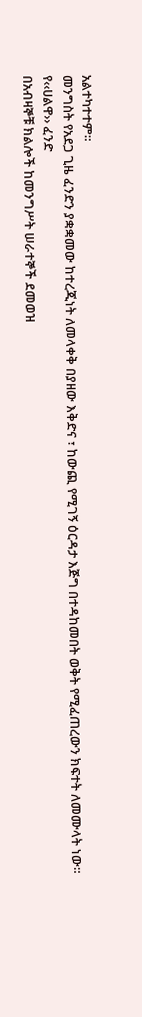አልተካተተም።
መንግስት የአደጋ ጊዜ ፈንድን ያቋቋመው ከተረጂነት ለመላቀቅ በያዘው እቅድና ፣ ከውጪ የሚገኝ ዕርዳታ እጅግ በተዳከመበት ወቅት የሚፈጠረውን ክፍተት ለመሙላት ነው።
የ‹‹ሀልዋ›› ፈንድ
በአብዛኞቹ ክልሎች ከመንግሥት ሠራተኞች ደመወዝ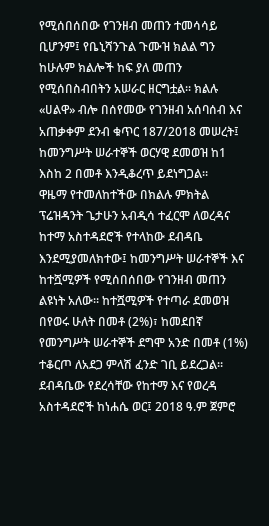የሚሰበሰበው የገንዘብ መጠን ተመሳሳይ ቢሆንም፤ የቤኒሻንጉል ጉሙዝ ክልል ግን ከሁሉም ክልሎች ከፍ ያለ መጠን የሚሰበስብበትን አሠራር ዘርግቷል። ክልሉ «ሀልዋ» ብሎ በሰየመው የገንዘብ አሰባሰብ እና አጠቃቀም ደንብ ቁጥር 187/2018 መሠረት፤ ከመንግሥት ሠራተኞች ወርሃዊ ደመወዝ ከ1 እስከ 2 በመቶ እንዲቆረጥ ይደነግጋል።
ዋዜማ የተመለከተችው በክልሉ ምክትል ፕሬዝዳንት ጌታሁን አብዲሳ ተፈርሞ ለወረዳና ከተማ አስተዳደሮች የተላከው ደብዳቤ እንደሚያመለክተው፤ ከመንግሥት ሠራተኞች እና ከተሿሚዎች የሚሰበሰበው የገንዘብ መጠን ልዩነት አለው። ከተሿሚዎች የተጣራ ደመወዝ በየወሩ ሁለት በመቶ (2%)፣ ከመደበኛ የመንግሥት ሠራተኞች ደግሞ አንድ በመቶ (1%) ተቆርጦ ለአደጋ ምላሽ ፈንድ ገቢ ይደረጋል።
ደብዳቤው የደረሳቸው የከተማ እና የወረዳ አስተዳደሮች ከነሐሴ ወር፤ 2018 ዓ.ም ጀምሮ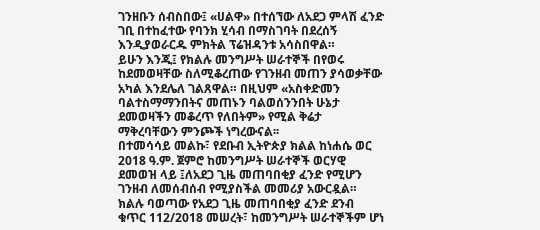ገንዘቡን ሰብስበው፤ «ሀልዋ» በተሰኘው ለአደጋ ምላሽ ፈንድ ገቢ በተከፈተው የባንክ ሂሳብ በማስገባት በደረሰኝ እንዲያወራርዱ ምክትል ፕሬዝዳንቱ አሳስበዋል።
ይሁን እንጂ፤ የክልሉ መንግሥት ሠራተኞች በየወሩ ከደመወዛቸው ስለሚቆረጠው የገንዘብ መጠን ያሳወቃቸው አካል እንደሌለ ገልጸዋል። በዚህም «አስቀድመን ባልተስማማንበትና መጠኑን ባልወሰንንበት ሁኔታ ደመወዛችን መቆረጥ የለበትም» የሚል ቅሬታ ማቅረባቸውን ምንጮች ነግረውናል፡፡
በተመሳሳይ መልኩ፣ የደቡብ ኢትዮጵያ ክልል ከነሐሴ ወር 2018 ዓ.ም. ጀምሮ ከመንግሥት ሠራተኞች ወርሃዊ ደመወዝ ላይ ፤ለአደጋ ጊዜ መጠባበቂያ ፈንድ የሚሆን ገንዘብ ለመሰብሰብ የሚያስችል መመሪያ አውርዷል። ክልሉ ባወጣው የአደጋ ጊዜ መጠባበቂያ ፈንድ ደንብ ቁጥር 112/2018 መሠረት፣ ከመንግሥት ሠራተኞችም ሆነ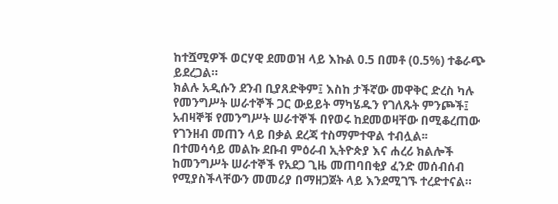ከተሿሚዎች ወርሃዊ ደመወዝ ላይ እኩል 0.5 በመቶ (0.5%) ተቆራጭ ይደረጋል።
ክልሉ አዲሱን ደንብ ቢያጸድቅም፤ እስከ ታችኛው መዋቅር ድረስ ካሉ የመንግሥት ሠራተኞች ጋር ውይይት ማካሄዱን የገለጹት ምንጮች፤ አብዛኞቹ የመንግሥት ሠራተኞች በየወሩ ከደመወዛቸው በሚቆረጠው የገንዘብ መጠን ላይ በቃል ደረጃ ተስማምተዋል ተብሏል፡፡
በተመሳሳይ መልኩ ደቡብ ምዕራብ ኢትዮጵያ እና ሐረሪ ክልሎች ከመንግሥት ሠራተኞች የአደጋ ጊዜ መጠባበቂያ ፈንድ መሰብሰብ የሚያስችላቸውን መመሪያ በማዘጋጀት ላይ እንደሚገኙ ተረድተናል።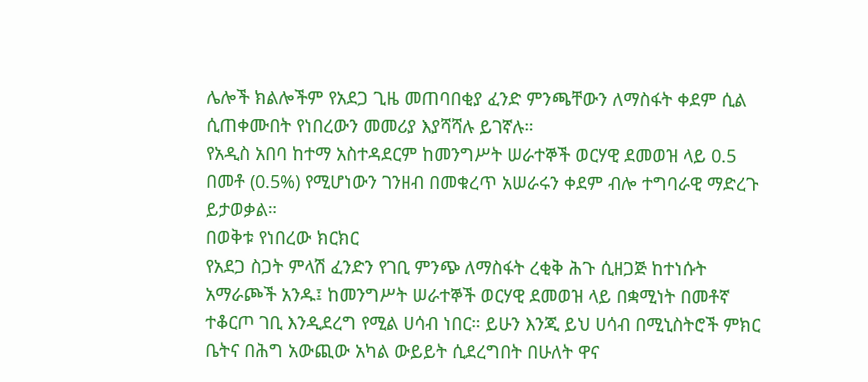ሌሎች ክልሎችም የአደጋ ጊዜ መጠባበቂያ ፈንድ ምንጫቸውን ለማስፋት ቀደም ሲል ሲጠቀሙበት የነበረውን መመሪያ እያሻሻሉ ይገኛሉ።
የአዲስ አበባ ከተማ አስተዳደርም ከመንግሥት ሠራተኞች ወርሃዊ ደመወዝ ላይ 0.5 በመቶ (0.5%) የሚሆነውን ገንዘብ በመቁረጥ አሠራሩን ቀደም ብሎ ተግባራዊ ማድረጉ ይታወቃል።
በወቅቱ የነበረው ክርክር
የአደጋ ስጋት ምላሽ ፈንድን የገቢ ምንጭ ለማስፋት ረቂቅ ሕጉ ሲዘጋጅ ከተነሱት አማራጮች አንዱ፤ ከመንግሥት ሠራተኞች ወርሃዊ ደመወዝ ላይ በቋሚነት በመቶኛ ተቆርጦ ገቢ እንዲደረግ የሚል ሀሳብ ነበር። ይሁን እንጂ ይህ ሀሳብ በሚኒስትሮች ምክር ቤትና በሕግ አውጪው አካል ውይይት ሲደረግበት በሁለት ዋና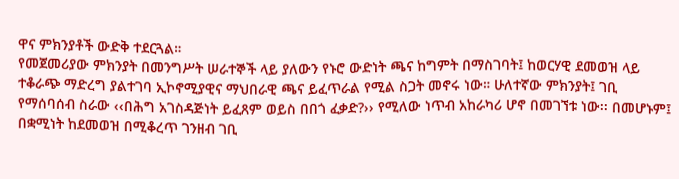ዋና ምክንያቶች ውድቅ ተደርጓል።
የመጀመሪያው ምክንያት በመንግሥት ሠራተኞች ላይ ያለውን የኑሮ ውድነት ጫና ከግምት በማስገባት፤ ከወርሃዊ ደመወዝ ላይ ተቆራጭ ማድረግ ያልተገባ ኢኮኖሚያዊና ማህበራዊ ጫና ይፈጥራል የሚል ስጋት መኖሩ ነው። ሁለተኛው ምክንያት፤ ገቢ የማሰባሰብ ስራው ‹‹በሕግ አገስዳጅነት ይፈጸም ወይስ በበጎ ፈቃድ?›› የሚለው ነጥብ አከራካሪ ሆኖ በመገኘቱ ነው፡፡ በመሆኑም፤ በቋሚነት ከደመወዝ በሚቆረጥ ገንዘብ ገቢ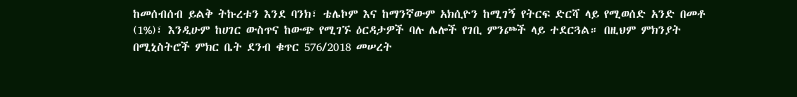ከመሰብሰብ ይልቅ ትኩረቱን እንደ ባንክ፣ ቴሌኮም እና ከማንኛውም አክሲዮን ከሚገኝ የትርፍ ድርሻ ላይ የሚወሰድ አንድ በመቶ (1%)፣ እንዲሁም ከሀገር ውስጥና ከውጭ የሚገኙ ዕርዳታዎች ባሉ ሌሎች የገቢ ምንጮች ላይ ተደርጓል። በዚህም ምክንያት በሚኒስትሮች ምክር ቤት ደንብ ቁጥር 576/2018 መሠረት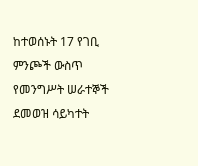ከተወሰኑት 17 የገቢ ምንጮች ውስጥ የመንግሥት ሠራተኞች ደመወዝ ሳይካተት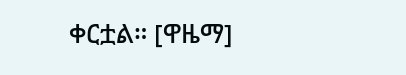ቀርቷል። [ዋዜማ]